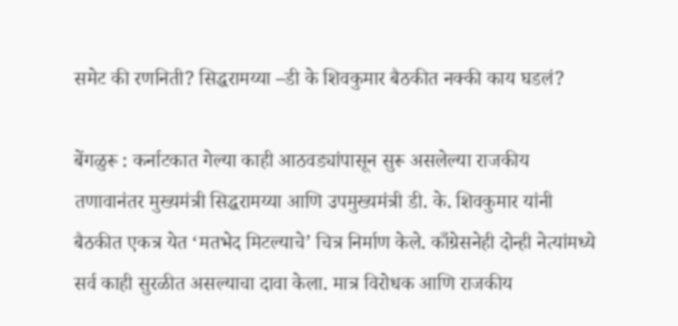समेट की रणनिती? सिद्धरामय्या –डी के शिवकुमार बैठकीत नक्की काय घडलं?

बेंगळुरू : कर्नाटकात गेल्या काही आठवड्यांपासून सुरू असलेल्या राजकीय तणावानंतर मुख्यमंत्री सिद्धरामय्या आणि उपमुख्यमंत्री डी. के. शिवकुमार यांनी बैठकीत एकत्र येत ‘मतभेद मिटल्याचे’ चित्र निर्माण केले. काँग्रेसनेही दोन्ही नेत्यांमध्ये सर्व काही सुरळीत असल्याचा दावा केला. मात्र विरोधक आणि राजकीय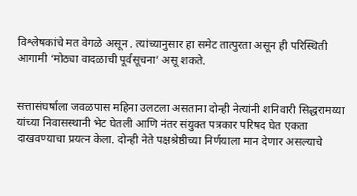विश्लेषकांचे मत वेगळे असून . त्यांच्यानुसार हा समेट तात्पुरता असून ही परिस्थिती आगामी ‘मोठ्या वादळाची पूर्वसूचना’ असू शकते.


सत्तासंघर्षाला जवळपास महिना उलटला असताना दोन्ही नेत्यांनी शनिवारी सिद्धरामय्या यांच्या निवासस्थानी भेट घेतली आणि नंतर संयुक्त पत्रकार परिषद घेत एकता दाखवण्याचा प्रयत्न केला. दोन्ही नेते पक्षश्रेष्ठीच्या निर्णयाला मान देणार असल्याचे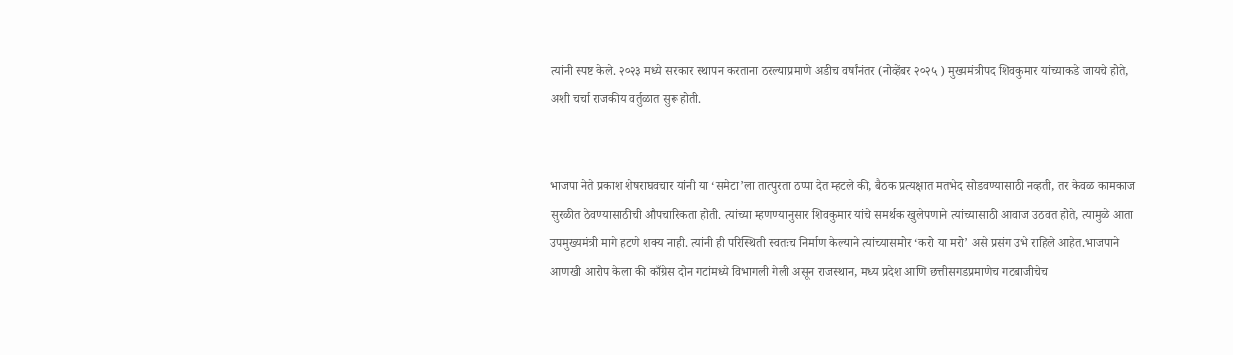त्यांनी स्पष्ट केले. २०२३ मध्ये सरकार स्थापन करताना ठरल्याप्रमाणे अडीच वर्षांनंतर (नोव्हेंबर २०२५ ) मुख्यमंत्रीपद शिवकुमार यांच्याकडे जायचे होते, अशी चर्चा राजकीय वर्तुळात सुरू होती.


भाजपा नेते प्रकाश शेषराघवचार यांनी या ‘समेटा’ला तात्पुरता ठप्पा देत म्हटले की, बैठक प्रत्यक्षात मतभेद सोडवण्यासाठी नव्हती, तर केवळ कामकाज सुरळीत ठेवण्यासाठीची औपचारिकता होती. त्यांच्या म्हणण्यानुसार शिवकुमार यांचे समर्थक खुलेपणाने त्यांच्यासाठी आवाज उठवत होते, त्यामुळे आता उपमुख्यमंत्री मागे हटणे शक्य नाही. त्यांनी ही परिस्थिती स्वतःच निर्माण केल्याने त्यांच्यासमोर ‘करो या मरो’ असे प्रसंग उभे राहिले आहेत.भाजपाने आणखी आरोप केला की काँग्रेस दोन गटांमध्ये विभागली गेली असून राजस्थान, मध्य प्रदेश आणि छत्तीसगडप्रमाणेच गटबाजीचेच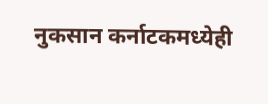नुकसान कर्नाटकमध्येही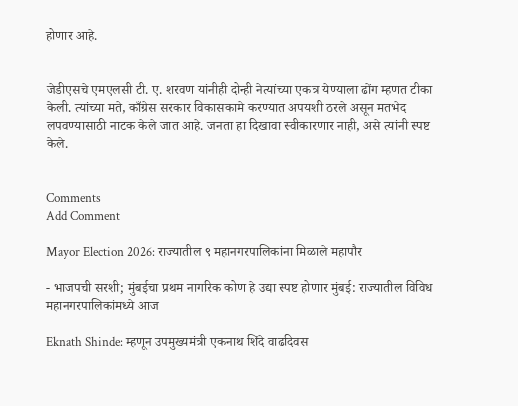होणार आहे.


जेडीएसचे एमएलसी टी. ए. शरवण यांनीही दोन्ही नेत्यांच्या एकत्र येण्याला ढोंग म्हणत टीका केली. त्यांच्या मते, काँग्रेस सरकार विकासकामे करण्यात अपयशी ठरले असून मतभेद लपवण्यासाठी नाटक केले जात आहे. जनता हा दिखावा स्वीकारणार नाही, असे त्यांनी स्पष्ट केले.


Comments
Add Comment

Mayor Election 2026: राज्यातील ९ महानगरपालिकांना मिळाले महापौर

- भाजपची सरशी; मुंबईचा प्रथम नागरिक कोण हे उद्या स्पष्ट होणार मुंबई: राज्यातील विविध महानगरपालिकांमध्ये आज

Eknath Shinde: म्हणून उपमुख्यमंत्री एकनाथ शिंदे वाढदिवस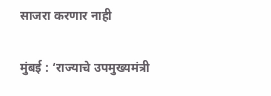साजरा करणार नाही

मुंबई : ‘राज्याचे उपमुख्यमंत्री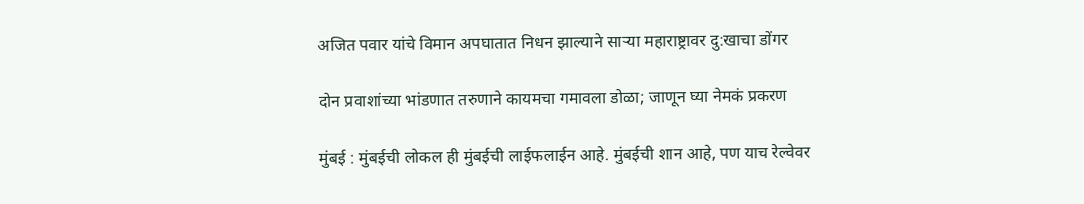अजित पवार यांचे विमान अपघातात निधन झाल्याने साऱ्या महाराष्ट्रावर दु:खाचा डोंगर

दोन प्रवाशांच्या भांडणात तरुणाने कायमचा गमावला डोळा; जाणून घ्या नेमकं प्रकरण

मुंबई : मुंबईची लोकल ही मुंबईची लाईफलाईन आहे. मुंबईची शान आहे, पण याच रेल्वेवर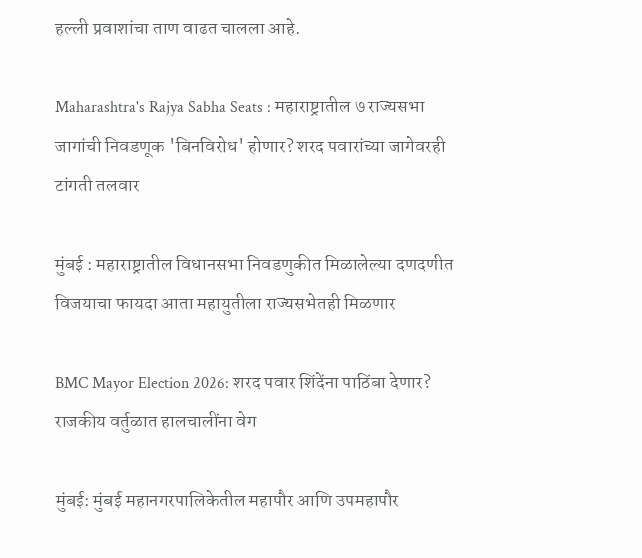हल्ली प्रवाशांचा ताण वाढत चालला आहे.

Maharashtra's Rajya Sabha Seats : महाराष्ट्रातील ७ राज्यसभा जागांची निवडणूक 'बिनविरोध' होणार? शरद पवारांच्या जागेवरही टांगती तलवार

मुंबई : महाराष्ट्रातील विधानसभा निवडणुकीत मिळालेल्या दणदणीत विजयाचा फायदा आता महायुतीला राज्यसभेतही मिळणार

BMC Mayor Election 2026: शरद पवार शिंदेंना पाठिंबा देणार? राजकीय वर्तुळात हालचालींना वेग

मुंबई: मुंबई महानगरपालिकेतील महापौर आणि उपमहापौर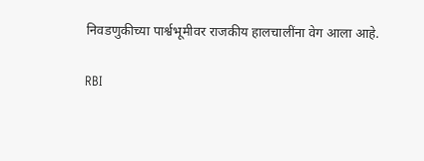निवडणुकीच्या पार्श्वभूमीवर राजकीय हालचालींना वेग आला आहे.

RBI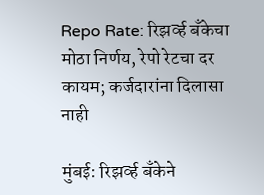Repo Rate: रिझर्व्ह बँकेचा मोठा निर्णय, रेपो रेटचा दर कायम; कर्जदारांना दिलासा नाही

मुंबई: रिझर्व्ह बँकेने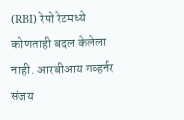(RBI) रेपो रेटमध्ये कोणताही बदल केलेला नाही. आरबीआय गव्हर्नर संजय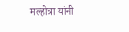मल्होत्रा यांनी